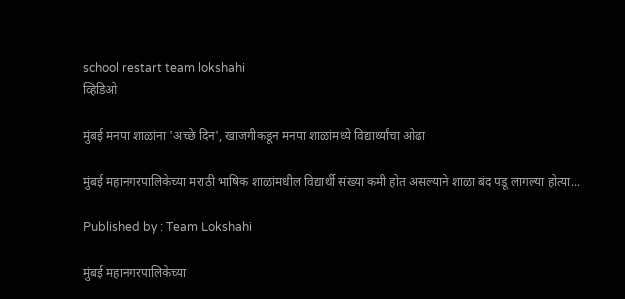school restart team lokshahi
व्हिडिओ

मुंबई मनपा शाळांना 'अच्छे दिन', खाजगीकडून मनपा शाळांमध्ये विद्यार्थ्यांचा ओढा

मुंबई महानगरपालिकेच्या मराठी भाषिक शाळांमधील विद्यार्थी संख्या कमी होत असल्याने शाळा बंद पडू लागल्या होत्या...

Published by : Team Lokshahi

मुंबई महानगरपालिकेच्या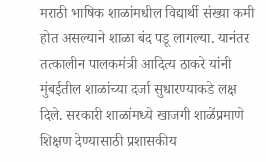मराठी भाषिक शाळांमधील विद्यार्थी संख्या कमी होत असल्याने शाळा बंद पडू लागल्या. यानंतर तत्कालीन पालकमंत्री आदित्य ठाकरे यांनी मुंबईतील शाळांच्या दर्जा सुधारण्याकडे लक्ष दिले. सरकारी शाळांमध्ये खाजगी शाळेंप्रमाणे शिक्षण देण्यासाठी प्रशासकीय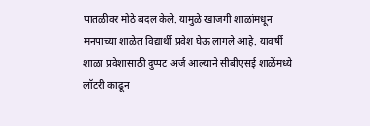पातळीवर मोठे बदल केले. यामुळे खाजगी शाळांमधून मनपाच्या शाळेत विद्यार्थी प्रवेश घेऊ लागले आहे. यावर्षी शाळा प्रवेशासाठी दुप्पट अर्ज आल्याने सीबीएसई शाळेंमध्ये लॉटरी काढून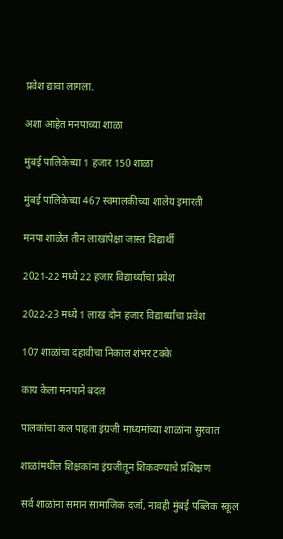प्रवेश द्यावा लागला.

अशा आहेत मनपाच्या शाळा

मुंबई पालिकेच्या 1 हजार 150 शाळा

मुंबई पालिकेच्या 467 स्वमालकीच्या शालेय इमारती

मनपा शाळेत तीन लाखांपेक्षा जास्त विद्यार्थी

2021-22 मध्ये 22 हजार विद्यार्थ्यांचा प्रवेश

2022-23 मध्ये 1 लाख दोन हजार विद्यार्थ्यांचा प्रवेश

107 शाळांचा दहावीचा निकाल शंभर टक्के

काय केला मनपाने बदल

पालकांचा कल पाहता इंग्रजी माध्यमांच्या शाळांना सुरवात

शाळांमधील शिक्षकांना इंग्रजीतून शिकवण्याचे प्रशिक्षण

सर्व शाळांना समान सामाजिक दर्जा, नावही मुंबई पब्लिक स्कूल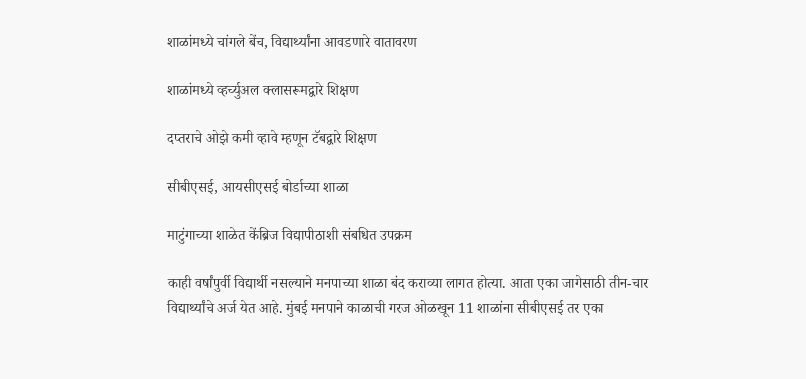शाळांमध्ये चांगले बेंच, विद्यार्थ्यांना आवडणारे वातावरण

शाळांमध्ये व्हर्च्युअल क्लासरूमद्वारे शिक्षण

दप्तराचे ओझे कमी व्हावे म्हणून टॅबद्वारे शिक्षण

सीबीएसई, आयसीएसई बोर्डाच्या शाळा

माटुंगाच्या शाळेत केंब्रिज विद्यापीठाशी संबधित उपक्रम

काही वर्षांपुर्वी विद्यार्थी नसल्याने मनपाच्या शाळा बंद कराव्या लागत होत्या. आता एका जागेसाठी तीन-चार विद्यार्थ्यांचे अर्ज येत आहे. मुंबई मनपाने काळाची गरज ओळखून 11 शाळांना सीबीएसई तर एका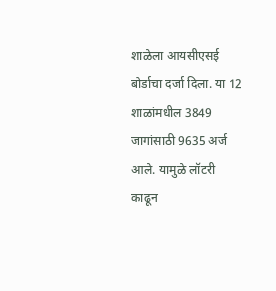शाळेला आयसीएसई बोर्डाचा दर्जा दिला. या 12 शाळांमधील 3849 जागांसाठी 9635 अर्ज आले. यामुळे लॉटरी काढून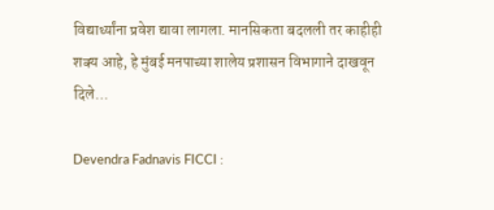विद्यार्थ्यांना प्रवेश द्यावा लागला. मानसिकता बदलली तर काहीही शक्य आहे, हे मुंबई मनपाच्या शालेय प्रशासन विभागाने दाखवून दिले…

Devendra Fadnavis FICCI :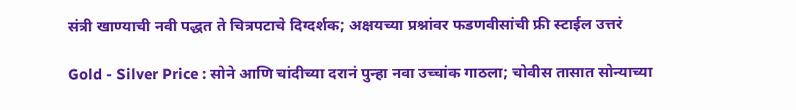संत्री खाण्याची नवी पद्धत ते चित्रपटाचे दिग्दर्शक; अक्षयच्या प्रश्नांवर फडणवीसांची फ्री स्टाईल उत्तरं

Gold - Silver Price : सोने आणि चांदीच्या दरानं पुन्हा नवा उच्चांक गाठला; चोवीस तासात सोन्याच्या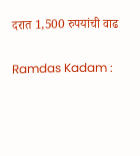दरात 1,500 रुपयांची वाढ

Ramdas Kadam :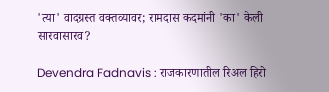'त्या' वादग्रस्त वक्तव्यावर; रामदास कदमांनी 'का' केली सारवासारव?

Devendra Fadnavis : राजकारणातील रिअल हिरो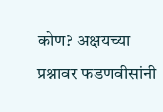कोण? अक्षयच्या प्रश्नावर फडणवीसांनी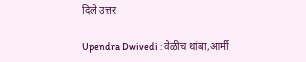दिले उत्तर

Upendra Dwivedi : वेळीच थांबा,आर्मी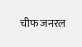चीफ जनरल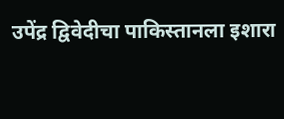उपेंद्र द्विवेदीचा पाकिस्तानला इशारा